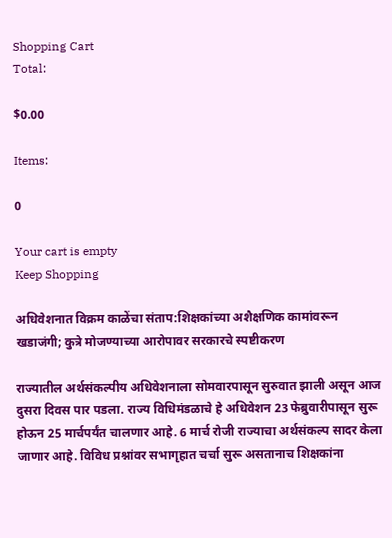Shopping Cart
Total:

$0.00

Items:

0

Your cart is empty
Keep Shopping

अधिवेशनात विक्रम काळेंचा संताप:शिक्षकांच्या अशैक्षणिक कामांवरून खडाजंगी; कुत्रे मोजण्याच्या आरोपावर सरकारचे स्पष्टीकरण

राज्यातील अर्थसंकल्पीय अधिवेशनाला सोमवारपासून सुरुवात झाली असून आज दुसरा दिवस पार पडला. राज्य विधिमंडळाचे हे अधिवेशन 23 फेब्रुवारीपासून सुरू होऊन 25 मार्चपर्यंत चालणार आहे. 6 मार्च रोजी राज्याचा अर्थसंकल्प सादर केला जाणार आहे. विविध प्रश्नांवर सभागृहात चर्चा सुरू असतानाच शिक्षकांना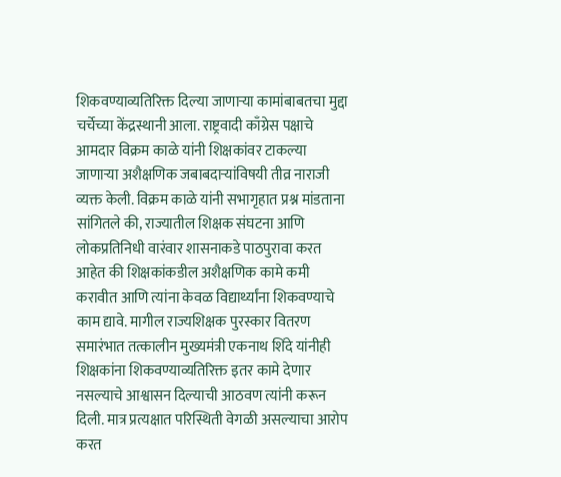शिकवण्याव्यतिरिक्त दिल्या जाणाऱ्या कामांबाबतचा मुद्दा चर्चेच्या केंद्रस्थानी आला. राष्ट्रवादी काँग्रेस पक्षाचे आमदार विक्रम काळे यांनी शिक्षकांवर टाकल्या जाणाऱ्या अशैक्षणिक जबाबदाऱ्यांविषयी तीव्र नाराजी व्यक्त केली. विक्रम काळे यांनी सभागृहात प्रश्न मांडताना सांगितले की, राज्यातील शिक्षक संघटना आणि लोकप्रतिनिधी वारंवार शासनाकडे पाठपुरावा करत आहेत की शिक्षकांकडील अशैक्षणिक कामे कमी करावीत आणि त्यांना केवळ विद्यार्थ्यांना शिकवण्याचे काम द्यावे. मागील राज्यशिक्षक पुरस्कार वितरण समारंभात तत्कालीन मुख्यमंत्री एकनाथ शिंदे यांनीही शिक्षकांना शिकवण्याव्यतिरिक्त इतर कामे देणार नसल्याचे आश्वासन दिल्याची आठवण त्यांनी करून दिली. मात्र प्रत्यक्षात परिस्थिती वेगळी असल्याचा आरोप करत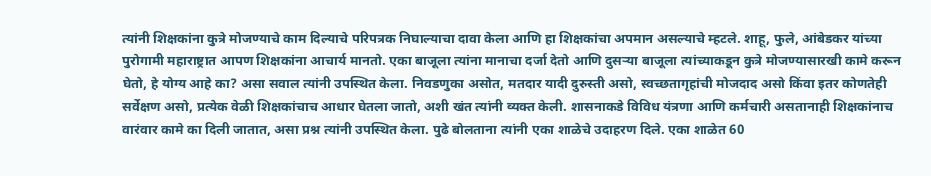त्यांनी शिक्षकांना कुत्रे मोजण्याचे काम दिल्याचे परिपत्रक निघाल्याचा दावा केला आणि हा शिक्षकांचा अपमान असल्याचे म्हटले. शाहू, फुले, आंबेडकर यांच्या पुरोगामी महाराष्ट्रात आपण शिक्षकांना आचार्य मानतो. एका बाजूला त्यांना मानाचा दर्जा देतो आणि दुसऱ्या बाजूला त्यांच्याकडून कुत्रे मोजण्यासारखी कामे करून घेतो, हे योग्य आहे का? असा सवाल त्यांनी उपस्थित केला. निवडणुका असोत, मतदार यादी दुरुस्ती असो, स्वच्छतागृहांची मोजदाद असो किंवा इतर कोणतेही सर्वेक्षण असो, प्रत्येक वेळी शिक्षकांचाच आधार घेतला जातो, अशी खंत त्यांनी व्यक्त केली. शासनाकडे विविध यंत्रणा आणि कर्मचारी असतानाही शिक्षकांनाच वारंवार कामे का दिली जातात, असा प्रश्न त्यांनी उपस्थित केला. पुढे बोलताना त्यांनी एका शाळेचे उदाहरण दिले. एका शाळेत 60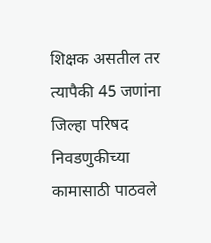शिक्षक असतील तर त्यापैकी 45 जणांना जिल्हा परिषद निवडणुकीच्या कामासाठी पाठवले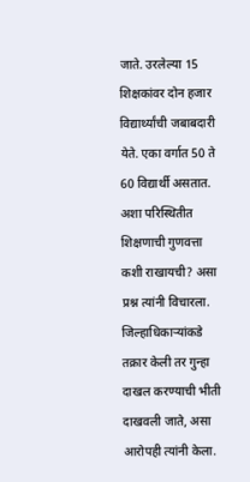जाते. उरलेल्या 15 शिक्षकांवर दोन हजार विद्यार्थ्यांची जबाबदारी येते. एका वर्गात 50 ते 60 विद्यार्थी असतात. अशा परिस्थितीत शिक्षणाची गुणवत्ता कशी राखायची? असा प्रश्न त्यांनी विचारला. जिल्हाधिकाऱ्यांकडे तक्रार केली तर गुन्हा दाखल करण्याची भीती दाखवली जाते, असा आरोपही त्यांनी केला.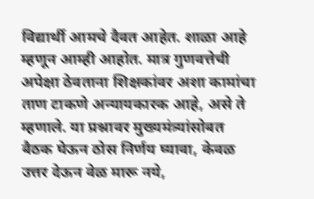विद्यार्थी आमचे दैवत आहेत. शाळा आहे म्हणून आम्ही आहोत. मात्र गुणवत्तेची अपेक्षा ठेवताना शिक्षकांवर अशा कामांचा ताण टाकणे अन्यायकारक आहे, असे ते म्हणाले. या प्रश्नावर मुख्यमंत्र्यांसोबत बैठक घेऊन ठोस निर्णय घ्यावा, केवळ उत्तर देऊन वेळ मारू नये,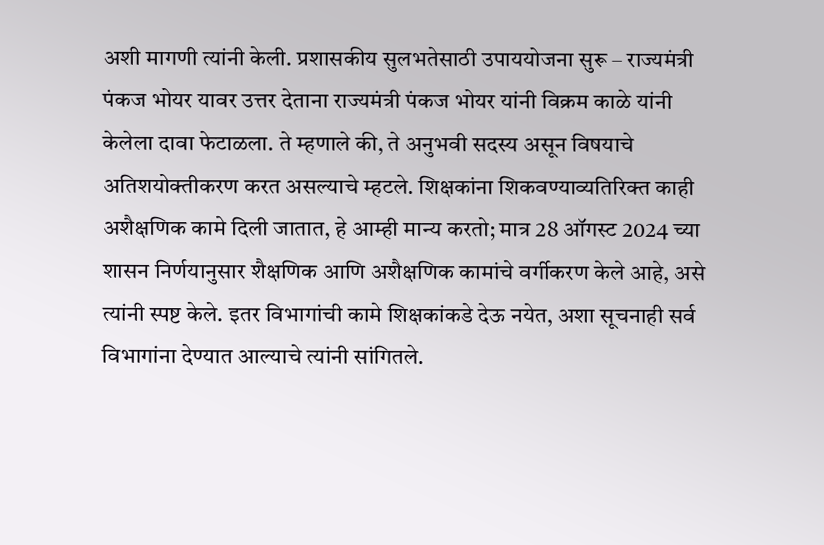अशी मागणी त्यांनी केली. प्रशासकीय सुलभतेसाठी उपाययोजना सुरू – राज्यमंत्री पंकज भोयर यावर उत्तर देताना राज्यमंत्री पंकज भोयर यांनी विक्रम काळे यांनी केलेला दावा फेटाळला. ते म्हणाले की, ते अनुभवी सदस्य असून विषयाचे अतिशयोक्तीकरण करत असल्याचे म्हटले. शिक्षकांना शिकवण्याव्यतिरिक्त काही अशैक्षणिक कामे दिली जातात, हे आम्ही मान्य करतो; मात्र 28 ऑगस्ट 2024 च्या शासन निर्णयानुसार शैक्षणिक आणि अशैक्षणिक कामांचे वर्गीकरण केले आहे, असे त्यांनी स्पष्ट केले. इतर विभागांची कामे शिक्षकांकडे देऊ नयेत, अशा सूचनाही सर्व विभागांना देण्यात आल्याचे त्यांनी सांगितले.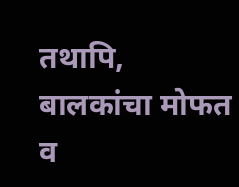तथापि, बालकांचा मोफत व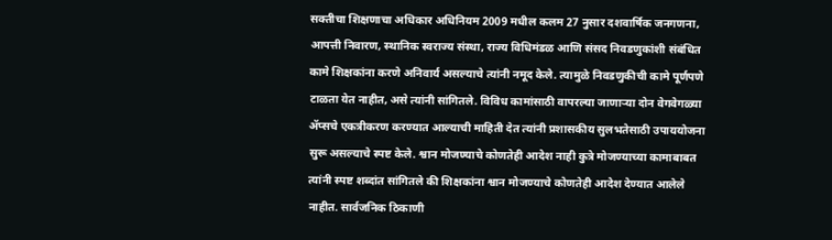सक्तीचा शिक्षणाचा अधिकार अधिनियम 2009 मधील कलम 27 नुसार दशवार्षिक जनगणना, आपत्ती निवारण, स्थानिक स्वराज्य संस्था, राज्य विधिमंडळ आणि संसद निवडणुकांशी संबंधित कामे शिक्षकांना करणे अनिवार्य असल्याचे त्यांनी नमूद केले. त्यामुळे निवडणुकीची कामे पूर्णपणे टाळता येत नाहीत, असे त्यांनी सांगितले. विविध कामांसाठी वापरल्या जाणाऱ्या दोन वेगवेगळ्या ॲप्सचे एकत्रीकरण करण्यात आल्याची माहिती देत त्यांनी प्रशासकीय सुलभतेसाठी उपाययोजना सुरू असल्याचे स्पष्ट केले. श्वान मोजण्याचे कोणतेही आदेश नाही कुत्रे मोजण्याच्या कामाबाबत त्यांनी स्पष्ट शब्दांत सांगितले की शिक्षकांना श्वान मोजण्याचे कोणतेही आदेश देण्यात आलेले नाहीत. सार्वजनिक ठिकाणी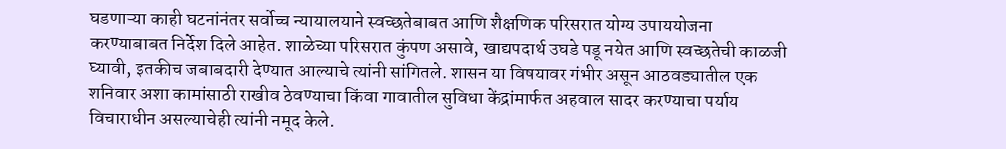घडणाऱ्या काही घटनांनंतर सर्वोच्च न्यायालयाने स्वच्छतेबाबत आणि शैक्षणिक परिसरात योग्य उपाययोजना करण्याबाबत निर्देश दिले आहेत. शाळेच्या परिसरात कुंपण असावे, खाद्यपदार्थ उघडे पडू नयेत आणि स्वच्छतेची काळजी घ्यावी, इतकीच जबाबदारी देण्यात आल्याचे त्यांनी सांगितले. शासन या विषयावर गंभीर असून आठवड्यातील एक शनिवार अशा कामांसाठी राखीव ठेवण्याचा किंवा गावातील सुविधा केंद्रांमार्फत अहवाल सादर करण्याचा पर्याय विचाराधीन असल्याचेही त्यांनी नमूद केले.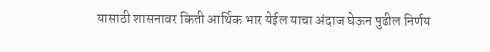यासाठी शासनावर किती आर्थिक भार येईल याचा अंदाज घेऊन पुढील निर्णय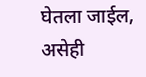घेतला जाईल, असेही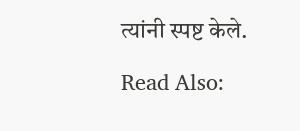त्यांनी स्पष्ट केले.

Read Also: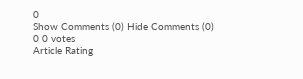0
Show Comments (0) Hide Comments (0)
0 0 votes
Article Rating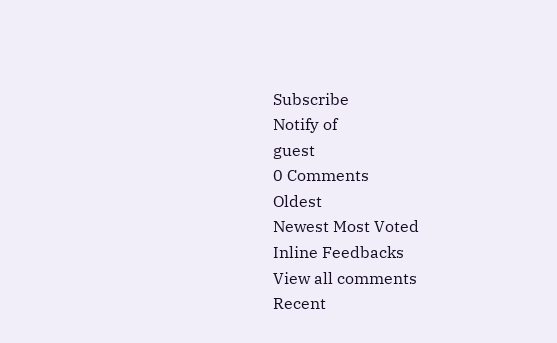Subscribe
Notify of
guest
0 Comments
Oldest
Newest Most Voted
Inline Feedbacks
View all comments
Recent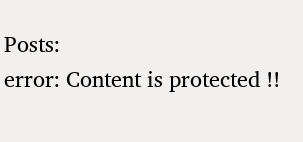Posts:
error: Content is protected !!